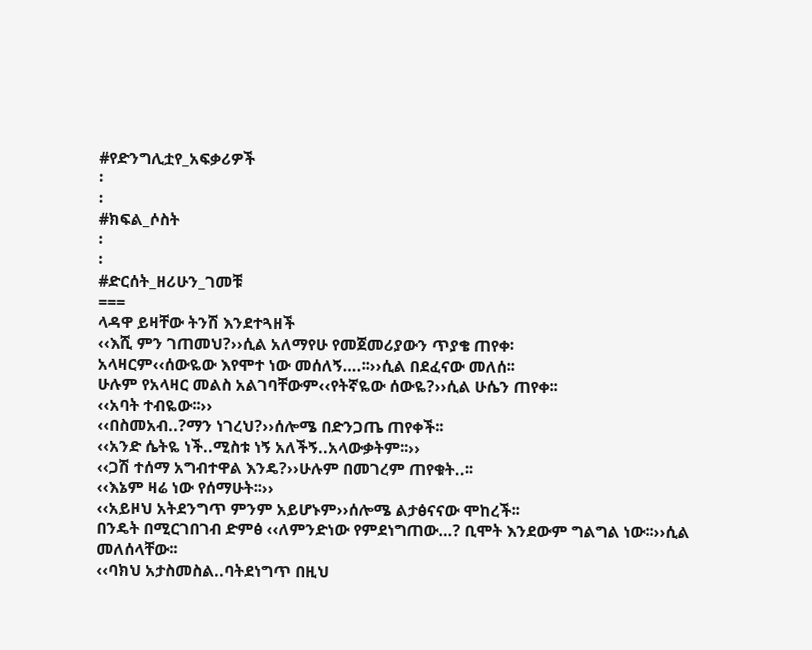#የድንግሊቷየ_አፍቃሪዎች
፡
፡
#ክፍል_ሶስት
፡
፡
#ድርሰት_ዘሪሁን_ገመቹ
===
ላዳዋ ይዛቸው ትንሽ እንደተጓዘች
‹‹እሺ ምን ገጠመህ?››ሲል አለማየሁ የመጀመሪያውን ጥያቄ ጠየቀ፡
አላዛርም‹‹ሰውዬው እየሞተ ነው መሰለኝ….፡፡››ሲል በደፈናው መለሰ፡፡
ሁሉም የአላዛር መልስ አልገባቸውም‹‹የትኛዬው ሰውዬ?››ሲል ሁሴን ጠየቀ፡፡
‹‹አባት ተብዬው፡፡››
‹‹በስመአብ..?ማን ነገረህ?››ሰሎሜ በድንጋጤ ጠየቀች፡፡
‹‹አንድ ሴትዬ ነች..ሚስቱ ነኝ አለችኝ..አላውቃትም፡፡››
‹‹ጋሽ ተሰማ አግብተዋል እንዴ?››ሁሉም በመገረም ጠየቁት..፡፡
‹‹እኔም ዛሬ ነው የሰማሁት፡፡››
‹‹አይዞህ አትደንግጥ ምንም አይሆኑም››ሰሎሜ ልታፅናናው ሞከረች፡፡
በንዴት በሚርገበገብ ድምፅ ‹‹ለምንድነው የምደነግጠው…? ቢሞት እንደውም ግልግል ነው፡፡››ሲል መለሰላቸው፡፡
‹‹ባክህ አታስመስል..ባትደነግጥ በዚህ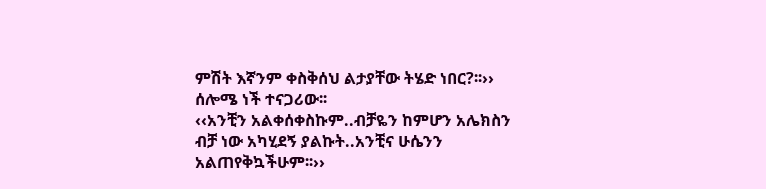ምሽት እኛንም ቀስቅሰህ ልታያቸው ትሄድ ነበር?፡፡››
ሰሎሜ ነች ተናጋሪው፡፡
‹‹አንቺን አልቀሰቀስኩም..ብቻዬን ከምሆን አሌክስን ብቻ ነው አካሂደኝ ያልኩት..አንቺና ሁሴንን አልጠየቅኳችሁም፡፡››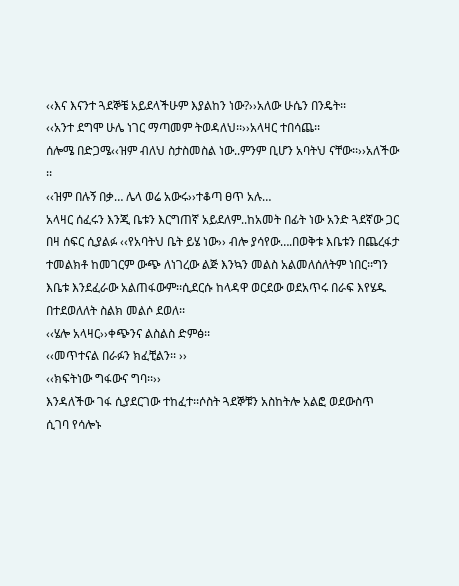‹‹እና እናንተ ጓደኞቼ አይደላችሁም እያልከን ነው?››አለው ሁሴን በንዴት፡፡
‹‹አንተ ደግሞ ሁሌ ነገር ማጣመም ትወዳለህ፡፡››አላዛር ተበሳጨ፡፡
ሰሎሜ በድጋሜ‹‹ዝም ብለህ ስታስመስል ነው..ምንም ቢሆን አባትህ ናቸው፡፡››አለችው ፡፡
‹‹ዝም በሉኝ በቃ… ሌላ ወሬ አውሩ››ተቆጣ ፀጥ አሉ…
አላዛር ሰፈሩን እንጂ ቤቱን እርግጠኛ አይደለም..ከአመት በፊት ነው አንድ ጓደኛው ጋር በዛ ሰፍር ሲያልፉ ‹‹የአባትህ ቤት ይሄ ነው›› ብሎ ያሳየው….በወቅቱ እቤቱን በጨረፋታ ተመልክቶ ከመገርም ውጭ ለነገረው ልጅ እንኳን መልስ አልመለሰለትም ነበር፡፡ግን እቤቱ እንደፈራው አልጠፋውም፡፡ሲደርሱ ከላዳዋ ወርደው ወደአጥሩ በራፍ እየሄዱ በተደወለለት ስልክ መልሶ ደወለ፡፡
‹‹ሄሎ አላዛር››ቀጭንና ልስልስ ድምፅ፡፡
‹‹መጥተናል በራፉን ክፈቺልን፡፡ ››
‹‹ክፍትነው ግፋውና ግባ፡፡››
እንዳለችው ገፋ ሲያደርገው ተከፈተ፡፡ሶስት ጓደኞቹን አስከትሎ አልፎ ወደውስጥ ሲገባ የሳሎኑ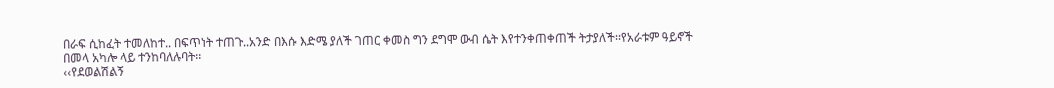በራፍ ሲከፈት ተመለከተ.. በፍጥነት ተጠጉ..አንድ በእሱ እድሜ ያለች ገጠር ቀመስ ግን ደግሞ ውብ ሴት እየተንቀጠቀጠች ትታያለች፡፡የአራቱም ዓይኖች በመላ አካሎ ላይ ተንከባለሉባት፡፡
‹‹የደወልሽልኝ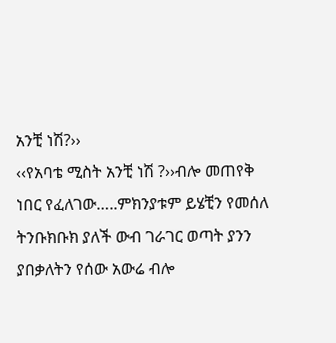አንቺ ነሽ?››
‹‹የአባቴ ሚስት አንቺ ነሽ ?››ብሎ መጠየቅ ነበር የፈለገው…..ምክንያቱም ይሄቺን የመሰለ ትንቡክቡክ ያለች ውብ ገራገር ወጣት ያንን ያበቃለትን የሰው አውሬ ብሎ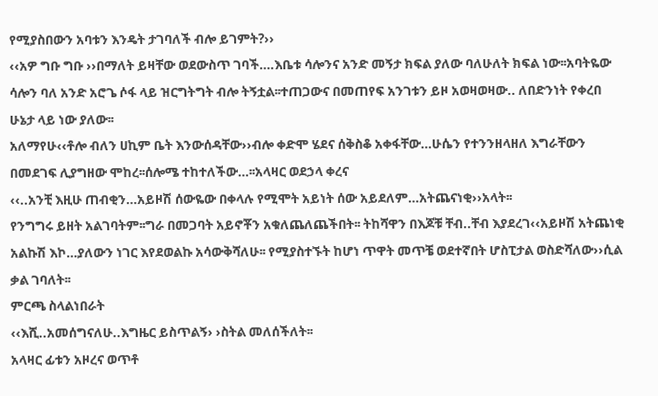የሚያስበውን አባቱን እንዴት ታገባለች ብሎ ይገምት?››
‹‹አዎ ግቡ ግቡ ››በማለት ይዛቸው ወደውስጥ ገባች….እቤቱ ሳሎንና አንድ መኝታ ክፍል ያለው ባለሁለት ክፍል ነው፡፡አባትዬው ሳሎን ባለ አንድ አሮጌ ሶፋ ላይ ዝርግትግት ብሎ ትኝቷል፡፡ተጠጋውና በመጠየፍ አንገቱን ይዞ አወዛወዛው.. ለበድንነት የቀረበ ሁኔታ ላይ ነው ያለው፡፡
አለማየሁ‹‹ቶሎ ብለን ሀኪም ቤት እንውሰዳቸው››ብሎ ቀድሞ ሄደና ሰቅስቆ አቀፋቸው…ሁሴን የተንንዘላዘለ እግራቸውን በመደገፍ ሊያግዘው ሞከረ፡፡ሰሎሜ ተከተለችው…፡፡አላዛር ወደኃላ ቀረና
‹‹..አንቺ እዚሁ ጠብቂን…አይዞሽ ሰውዬው በቀላሉ የሚሞት አይነት ሰው አይደለም…አትጨናነቂ››አላት፡፡
የንግግሩ ይዘት አልገባትም፡፡ግራ በመጋባት አይኖቾን አቁለጨለጨችበት፡፡ ትከሻዋን በእጆቹ ቸብ..ቸብ እያደረገ‹‹አይዞሽ አትጨነቂ አልኩሽ እኮ…ያለውን ነገር እየደወልኩ አሳውቅሻለሁ፡፡ የሚያስተኙት ከሆነ ጥዋት መጥቼ ወደተኛበት ሆስፒታል ወስድሻለው››ሲል ቃል ገባለት፡፡
ምርጫ ስላልነበራት
‹‹እሺ..አመሰግናለሁ..እግዜር ይስጥልኝ› ›ስትል መለሰችለት፡፡
አላዛር ፊቱን አዞረና ወጥቶ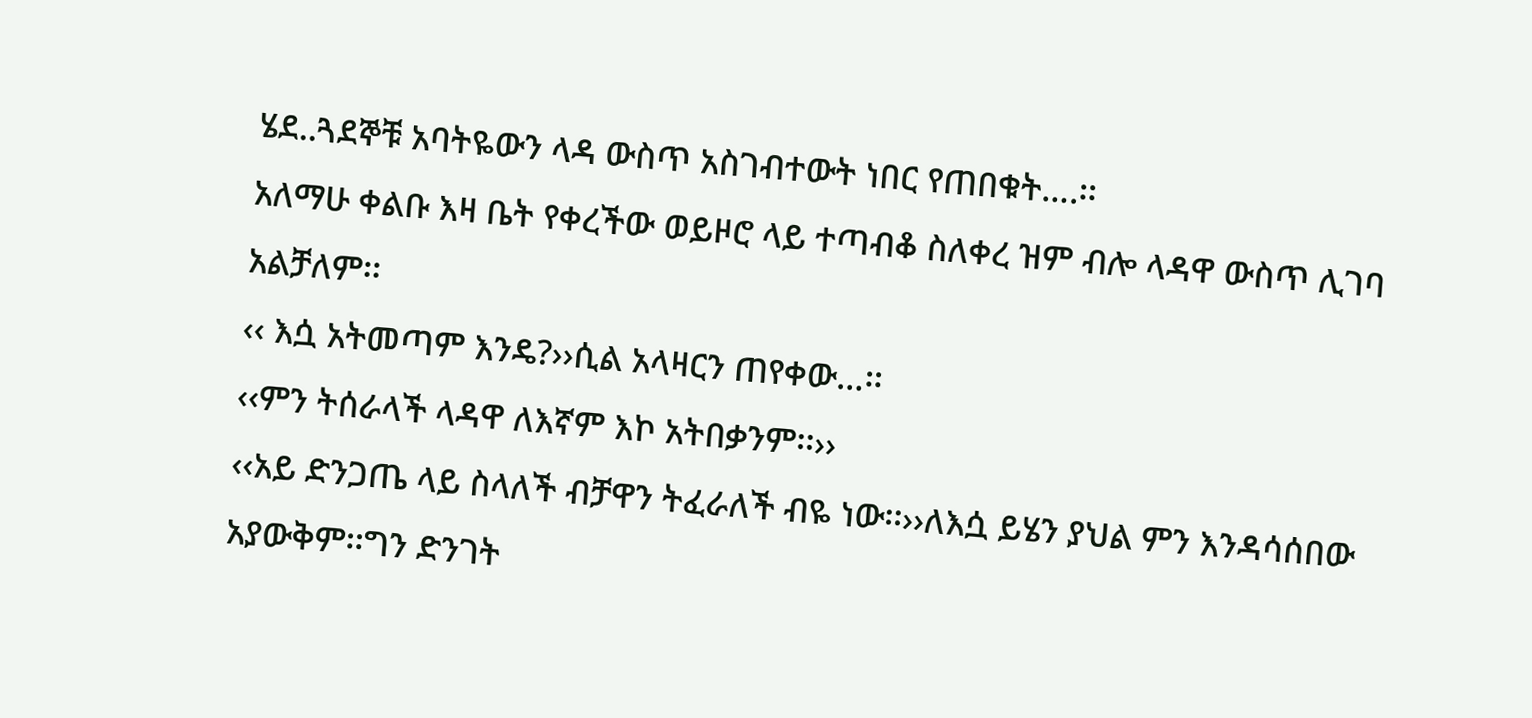ሄደ..ጓደኞቹ አባትዬውን ላዳ ውስጥ አስገብተውት ነበር የጠበቁት….፡፡
አለማሁ ቀልቡ እዛ ቤት የቀረችው ወይዞሮ ላይ ተጣብቆ ስለቀረ ዝም ብሎ ላዳዋ ውስጥ ሊገባ አልቻለም፡፡
‹‹ እሷ አትመጣም እንዴ?››ሲል አላዛርን ጠየቀው…፡፡
‹‹ምን ትሰራላች ላዳዋ ለእኛም እኮ አትበቃንም፡፡››
‹‹አይ ድንጋጤ ላይ ስላለች ብቻዋን ትፈራለች ብዬ ነው፡፡››ለእሷ ይሄን ያህል ምን እንዳሳሰበው አያውቅም፡፡ግን ድንገት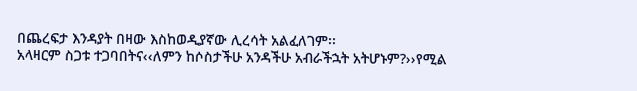በጨረፍታ እንዳያት በዛው እስከወዲያኛው ሊረሳት አልፈለገም፡፡
አላዛርም ስጋቱ ተጋባበትና‹‹ለምን ከሶስታችሁ አንዳችሁ አብራችኋት አትሆኑም?››የሚል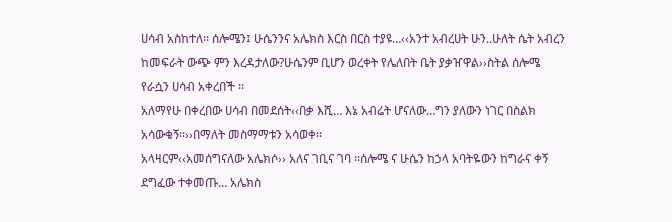ሀሳብ አስከተለ፡፡ ሰሎሜን፤ ሁሴንንና አሌክስ እርስ በርስ ተያዩ…‹‹አንተ አብረሀት ሁን..ሁለት ሴት አብረን ከመፍራት ውጭ ምን እረዳታለው?ሁሴንም ቢሆን ወረቀት የሌለበት ቤት ያቃዠዋል››ስትል ሰሎሜ የራሷን ሀሳብ አቀረበች ፡፡
አለማየሁ በቀረበው ሀሳብ በመደሰት‹‹በቃ እሺ… እኔ አብሬት ሆናለው…ግን ያለውን ነገር በስልክ አሳውቁኝ፡፡››በማለት መስማማቱን አሳወቀ፡፡
አላዛርም‹‹አመሰግናለው አሌክሶ›› አለና ገቢና ገባ ፡፡ሰሎሜ ና ሁሴን ከኃላ አባትዬውን ከግራና ቀኝ ደግፈው ተቀመጡ… አሌክስ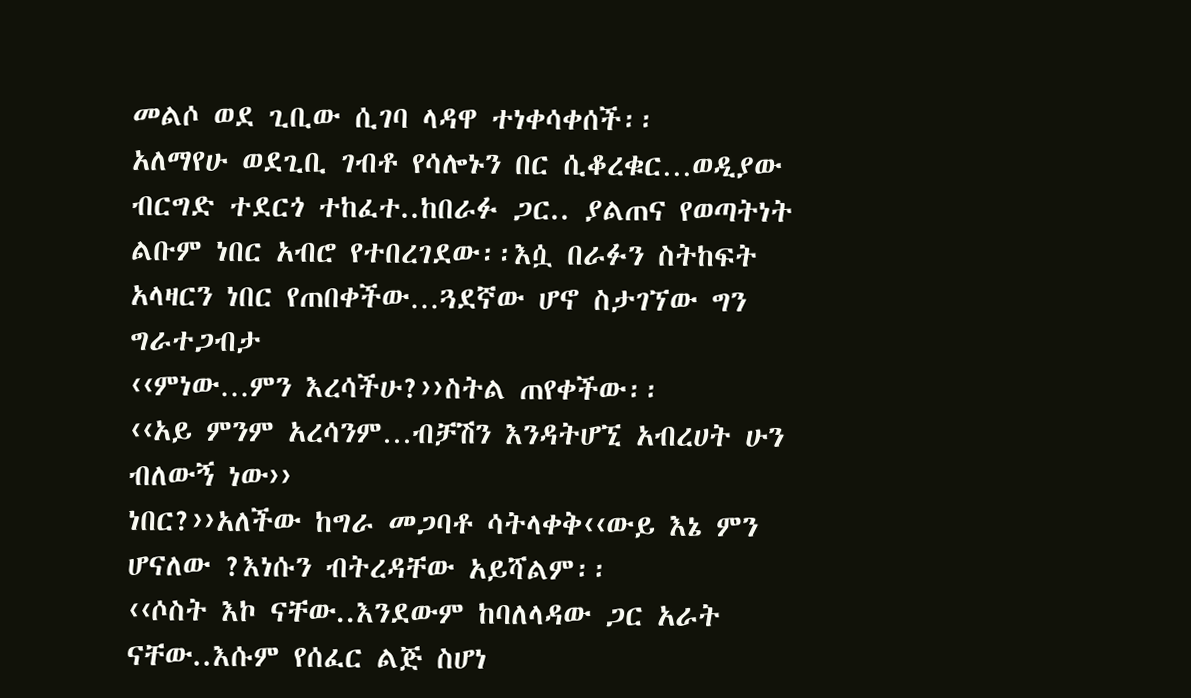መልሶ ወደ ጊቢው ሲገባ ላዳዋ ተነቀሳቀሰች፡፡
አለማየሁ ወደጊቢ ገብቶ የሳሎኑን በር ሲቆረቁር…ወዲያው ብርግድ ተደርጎ ተከፈተ..ከበራፉ ጋር.. ያልጠና የወጣትነት ልቡም ነበር አብሮ የተበረገደው፡፡እሷ በራፉን ስትከፍት አላዛርን ነበር የጠበቀችው…ጓደኛው ሆኖ ስታገኘው ግን ግራተጋብታ
‹‹ምነው…ምን እረሳችሁ?››ስትል ጠየቀችው፡፡
‹‹አይ ምንም አረሳንም…ብቻሽን እንዳትሆኚ አብረሀት ሁን ብለውኝ ነው››
ነበር?››አለችው ከግራ መጋባቶ ሳትላቀቅ‹‹ውይ እኔ ምን ሆናለው ?እነሱን ብትረዳቸው አይሻልም፡፡
‹‹ሶስት እኮ ናቸው..እንደውም ከባለላዳው ጋር አራት ናቸው..እሱም የሰፈር ልጅ ስሆነ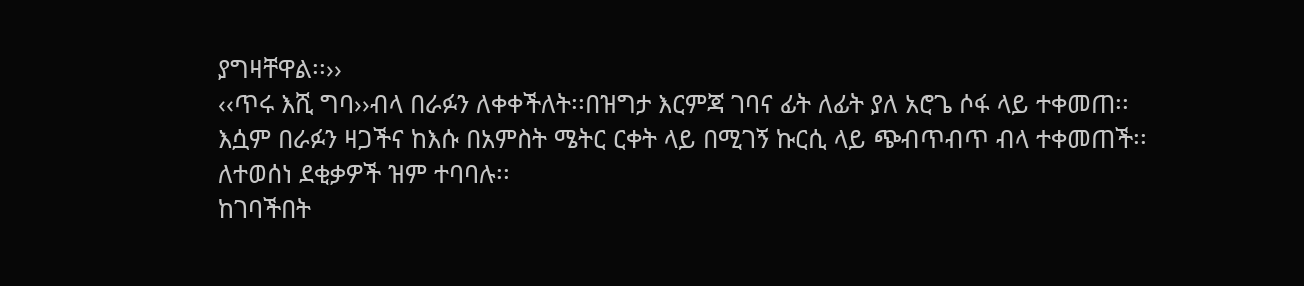ያግዛቸዋል፡፡››
‹‹ጥሩ እሺ ግባ››ብላ በራፉን ለቀቀችለት፡፡በዝግታ እርምጃ ገባና ፊት ለፊት ያለ አሮጌ ሶፋ ላይ ተቀመጠ፡፡እሷም በራፉን ዛጋችና ከእሱ በአምስት ሜትር ርቀት ላይ በሚገኝ ኩርሲ ላይ ጭብጥብጥ ብላ ተቀመጠች፡፡ለተወሰነ ደቂቃዎች ዝም ተባባሉ፡፡
ከገባችበት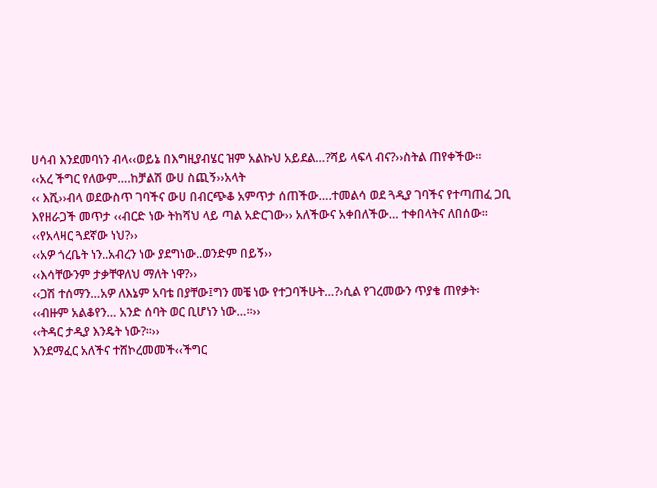ሀሳብ እንደመባነን ብላ‹‹ወይኔ በእግዚያብሄር ዝም አልኩህ አይደል…?ሻይ ላፍላ ብና?››ስትል ጠየቀችው፡፡
‹‹አረ ችግር የለውም….ከቻልሽ ውሀ ስጪኝ››አላት
‹‹ እሺ››ብላ ወደውስጥ ገባችና ውሀ በብርጭቆ አምጥታ ሰጠችው….ተመልሳ ወደ ጓዲያ ገባችና የተጣጠፈ ጋቢ እየዘራጋች መጥታ ‹‹ብርድ ነው ትከሻህ ላይ ጣል አድርገው›› አለችውና አቀበለችው… ተቀበላትና ለበሰው፡፡
‹‹የአላዛር ጓደኛው ነህ?››
‹‹አዎ ጎረቤት ነን..አብረን ነው ያደግነው..ወንድም በይኝ››
‹‹እሳቸውንም ታቃቸዋለህ ማለት ነዋ?››
‹‹ጋሽ ተሰማን…አዎ ለእኔም አባቴ በያቸው፤ግን መቼ ነው የተጋባችሁት…?›ሲል የገረመውን ጥያቄ ጠየቃት፡
‹‹ብዙም አልቆየን… አንድ ሰባት ወር ቢሆነን ነው…፡፡››
‹‹ትዳር ታዲያ እንዴት ነው?፡፡››
እንደማፈር አለችና ተሸኮረመመች‹‹ችግር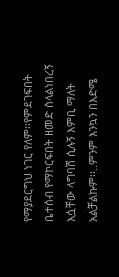የማያደርግህ ነገር የለም፡፡የምደገፍበት ቤተሰብ የማኮርፍበት ዘመድ ስላልነበረኝ እሷቸው ላግባሽ ሲሉኝ እምቢ ማለት አልቻልኩም፡፡..ምንም እንኳን በእድሜ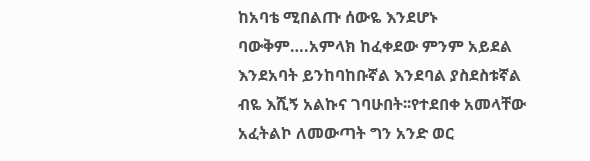ከአባቴ ሚበልጡ ሰውዬ እንደሆኑ ባውቅም….አምላክ ከፈቀደው ምንም አይደል እንደአባት ይንከባከቡኛል እንደባል ያስደስቱኛል ብዬ እሺኝ አልኩና ገባሁበት፡፡የተደበቀ አመላቸው አፈትልኮ ለመውጣት ግን አንድ ወር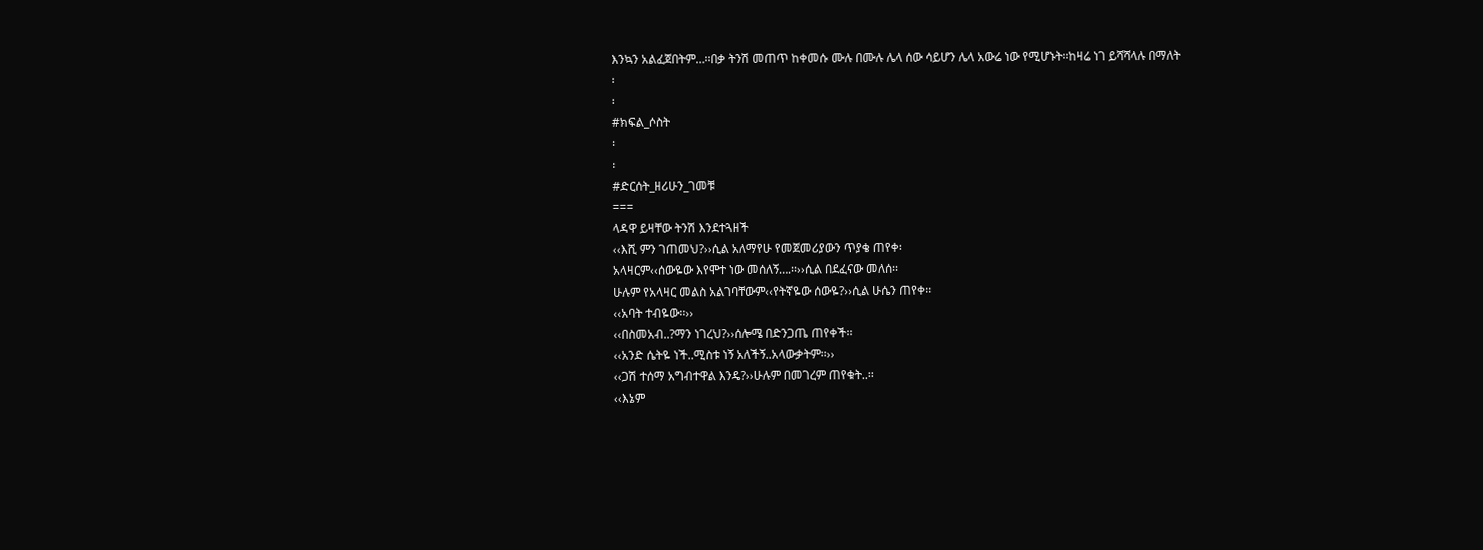እንኳን አልፈጀበትም…፡፡በቃ ትንሽ መጠጥ ከቀመሱ ሙሉ በሙሉ ሌላ ሰው ሳይሆን ሌላ አውሬ ነው የሚሆኑት፡፡ከዛሬ ነገ ይሻሻላሉ በማለት
፡
፡
#ክፍል_ሶስት
፡
፡
#ድርሰት_ዘሪሁን_ገመቹ
===
ላዳዋ ይዛቸው ትንሽ እንደተጓዘች
‹‹እሺ ምን ገጠመህ?››ሲል አለማየሁ የመጀመሪያውን ጥያቄ ጠየቀ፡
አላዛርም‹‹ሰውዬው እየሞተ ነው መሰለኝ….፡፡››ሲል በደፈናው መለሰ፡፡
ሁሉም የአላዛር መልስ አልገባቸውም‹‹የትኛዬው ሰውዬ?››ሲል ሁሴን ጠየቀ፡፡
‹‹አባት ተብዬው፡፡››
‹‹በስመአብ..?ማን ነገረህ?››ሰሎሜ በድንጋጤ ጠየቀች፡፡
‹‹አንድ ሴትዬ ነች..ሚስቱ ነኝ አለችኝ..አላውቃትም፡፡››
‹‹ጋሽ ተሰማ አግብተዋል እንዴ?››ሁሉም በመገረም ጠየቁት..፡፡
‹‹እኔም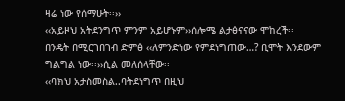ዛሬ ነው የሰማሁት፡፡››
‹‹አይዞህ አትደንግጥ ምንም አይሆኑም››ሰሎሜ ልታፅናናው ሞከረች፡፡
በንዴት በሚርገበገብ ድምፅ ‹‹ለምንድነው የምደነግጠው…? ቢሞት እንደውም ግልግል ነው፡፡››ሲል መለሰላቸው፡፡
‹‹ባክህ አታስመስል..ባትደነግጥ በዚህ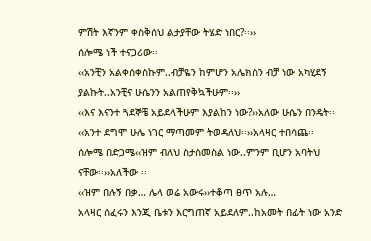ምሽት እኛንም ቀስቅሰህ ልታያቸው ትሄድ ነበር?፡፡››
ሰሎሜ ነች ተናጋሪው፡፡
‹‹አንቺን አልቀሰቀስኩም..ብቻዬን ከምሆን አሌክስን ብቻ ነው አካሂደኝ ያልኩት..አንቺና ሁሴንን አልጠየቅኳችሁም፡፡››
‹‹እና እናንተ ጓደኞቼ አይደላችሁም እያልከን ነው?››አለው ሁሴን በንዴት፡፡
‹‹አንተ ደግሞ ሁሌ ነገር ማጣመም ትወዳለህ፡፡››አላዛር ተበሳጨ፡፡
ሰሎሜ በድጋሜ‹‹ዝም ብለህ ስታስመስል ነው..ምንም ቢሆን አባትህ ናቸው፡፡››አለችው ፡፡
‹‹ዝም በሉኝ በቃ… ሌላ ወሬ አውሩ››ተቆጣ ፀጥ አሉ…
አላዛር ሰፈሩን እንጂ ቤቱን እርግጠኛ አይደለም..ከአመት በፊት ነው አንድ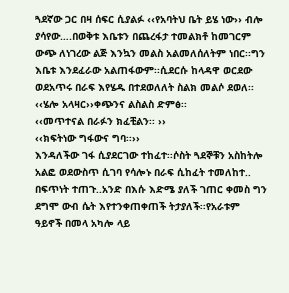ጓደኛው ጋር በዛ ሰፍር ሲያልፉ ‹‹የአባትህ ቤት ይሄ ነው›› ብሎ ያሳየው….በወቅቱ እቤቱን በጨረፋታ ተመልክቶ ከመገርም ውጭ ለነገረው ልጅ እንኳን መልስ አልመለሰለትም ነበር፡፡ግን እቤቱ እንደፈራው አልጠፋውም፡፡ሲደርሱ ከላዳዋ ወርደው ወደአጥሩ በራፍ እየሄዱ በተደወለለት ስልክ መልሶ ደወለ፡፡
‹‹ሄሎ አላዛር››ቀጭንና ልስልስ ድምፅ፡፡
‹‹መጥተናል በራፉን ክፈቺልን፡፡ ››
‹‹ክፍትነው ግፋውና ግባ፡፡››
እንዳለችው ገፋ ሲያደርገው ተከፈተ፡፡ሶስት ጓደኞቹን አስከትሎ አልፎ ወደውስጥ ሲገባ የሳሎኑ በራፍ ሲከፈት ተመለከተ.. በፍጥነት ተጠጉ..አንድ በእሱ እድሜ ያለች ገጠር ቀመስ ግን ደግሞ ውብ ሴት እየተንቀጠቀጠች ትታያለች፡፡የአራቱም ዓይኖች በመላ አካሎ ላይ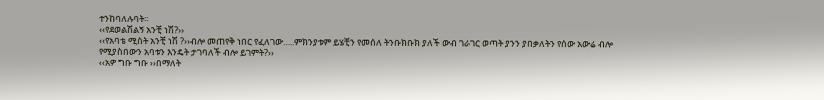ተንከባለሉባት፡፡
‹‹የደወልሽልኝ አንቺ ነሽ?››
‹‹የአባቴ ሚስት አንቺ ነሽ ?››ብሎ መጠየቅ ነበር የፈለገው…..ምክንያቱም ይሄቺን የመሰለ ትንቡክቡክ ያለች ውብ ገራገር ወጣት ያንን ያበቃለትን የሰው አውሬ ብሎ የሚያስበውን አባቱን እንዴት ታገባለች ብሎ ይገምት?››
‹‹አዎ ግቡ ግቡ ››በማለት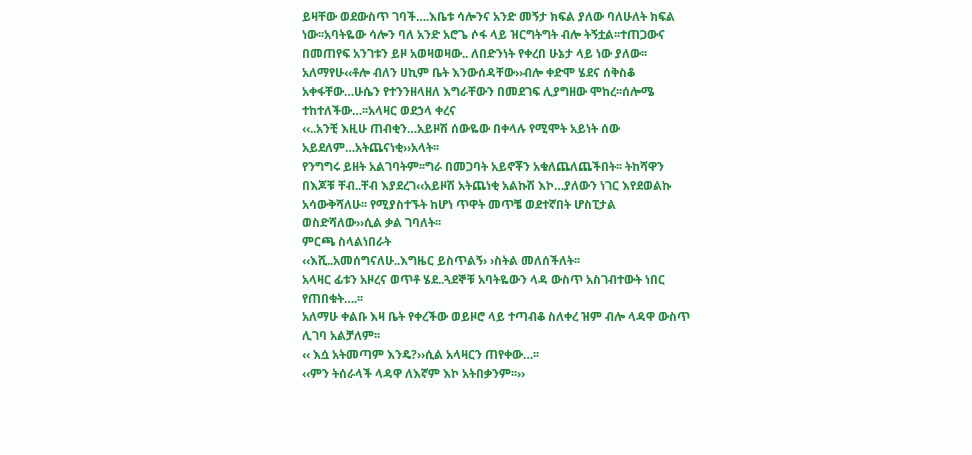ይዛቸው ወደውስጥ ገባች….እቤቱ ሳሎንና አንድ መኝታ ክፍል ያለው ባለሁለት ክፍል ነው፡፡አባትዬው ሳሎን ባለ አንድ አሮጌ ሶፋ ላይ ዝርግትግት ብሎ ትኝቷል፡፡ተጠጋውና በመጠየፍ አንገቱን ይዞ አወዛወዛው.. ለበድንነት የቀረበ ሁኔታ ላይ ነው ያለው፡፡
አለማየሁ‹‹ቶሎ ብለን ሀኪም ቤት እንውሰዳቸው››ብሎ ቀድሞ ሄደና ሰቅስቆ አቀፋቸው…ሁሴን የተንንዘላዘለ እግራቸውን በመደገፍ ሊያግዘው ሞከረ፡፡ሰሎሜ ተከተለችው…፡፡አላዛር ወደኃላ ቀረና
‹‹..አንቺ እዚሁ ጠብቂን…አይዞሽ ሰውዬው በቀላሉ የሚሞት አይነት ሰው አይደለም…አትጨናነቂ››አላት፡፡
የንግግሩ ይዘት አልገባትም፡፡ግራ በመጋባት አይኖቾን አቁለጨለጨችበት፡፡ ትከሻዋን በእጆቹ ቸብ..ቸብ እያደረገ‹‹አይዞሽ አትጨነቂ አልኩሽ እኮ…ያለውን ነገር እየደወልኩ አሳውቅሻለሁ፡፡ የሚያስተኙት ከሆነ ጥዋት መጥቼ ወደተኛበት ሆስፒታል ወስድሻለው››ሲል ቃል ገባለት፡፡
ምርጫ ስላልነበራት
‹‹እሺ..አመሰግናለሁ..እግዜር ይስጥልኝ› ›ስትል መለሰችለት፡፡
አላዛር ፊቱን አዞረና ወጥቶ ሄደ..ጓደኞቹ አባትዬውን ላዳ ውስጥ አስገብተውት ነበር የጠበቁት….፡፡
አለማሁ ቀልቡ እዛ ቤት የቀረችው ወይዞሮ ላይ ተጣብቆ ስለቀረ ዝም ብሎ ላዳዋ ውስጥ ሊገባ አልቻለም፡፡
‹‹ እሷ አትመጣም እንዴ?››ሲል አላዛርን ጠየቀው…፡፡
‹‹ምን ትሰራላች ላዳዋ ለእኛም እኮ አትበቃንም፡፡››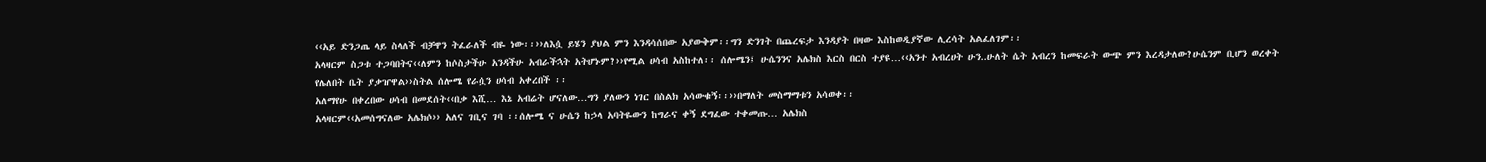‹‹አይ ድንጋጤ ላይ ስላለች ብቻዋን ትፈራለች ብዬ ነው፡፡››ለእሷ ይሄን ያህል ምን እንዳሳሰበው አያውቅም፡፡ግን ድንገት በጨረፍታ እንዳያት በዛው እስከወዲያኛው ሊረሳት አልፈለገም፡፡
አላዛርም ስጋቱ ተጋባበትና‹‹ለምን ከሶስታችሁ አንዳችሁ አብራችኋት አትሆኑም?››የሚል ሀሳብ አስከተለ፡፡ ሰሎሜን፤ ሁሴንንና አሌክስ እርስ በርስ ተያዩ…‹‹አንተ አብረሀት ሁን..ሁለት ሴት አብረን ከመፍራት ውጭ ምን እረዳታለው?ሁሴንም ቢሆን ወረቀት የሌለበት ቤት ያቃዠዋል››ስትል ሰሎሜ የራሷን ሀሳብ አቀረበች ፡፡
አለማየሁ በቀረበው ሀሳብ በመደሰት‹‹በቃ እሺ… እኔ አብሬት ሆናለው…ግን ያለውን ነገር በስልክ አሳውቁኝ፡፡››በማለት መስማማቱን አሳወቀ፡፡
አላዛርም‹‹አመሰግናለው አሌክሶ›› አለና ገቢና ገባ ፡፡ሰሎሜ ና ሁሴን ከኃላ አባትዬውን ከግራና ቀኝ ደግፈው ተቀመጡ… አሌክስ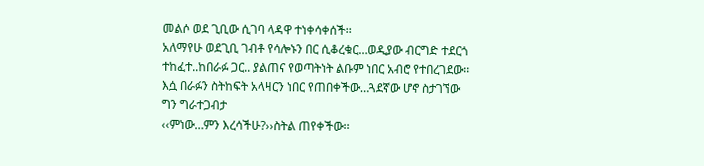መልሶ ወደ ጊቢው ሲገባ ላዳዋ ተነቀሳቀሰች፡፡
አለማየሁ ወደጊቢ ገብቶ የሳሎኑን በር ሲቆረቁር…ወዲያው ብርግድ ተደርጎ ተከፈተ..ከበራፉ ጋር.. ያልጠና የወጣትነት ልቡም ነበር አብሮ የተበረገደው፡፡እሷ በራፉን ስትከፍት አላዛርን ነበር የጠበቀችው…ጓደኛው ሆኖ ስታገኘው ግን ግራተጋብታ
‹‹ምነው…ምን እረሳችሁ?››ስትል ጠየቀችው፡፡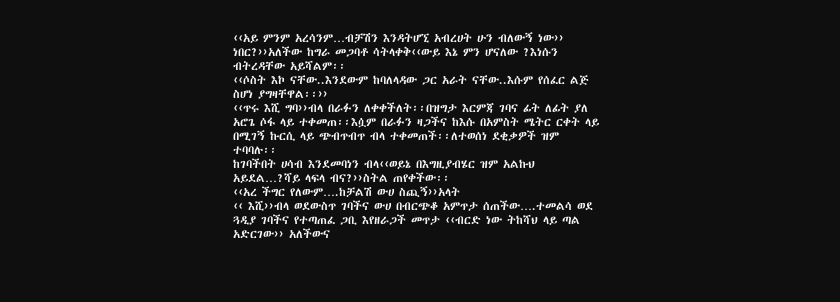‹‹አይ ምንም አረሳንም…ብቻሽን እንዳትሆኚ አብረሀት ሁን ብለውኝ ነው››
ነበር?››አለችው ከግራ መጋባቶ ሳትላቀቅ‹‹ውይ እኔ ምን ሆናለው ?እነሱን ብትረዳቸው አይሻልም፡፡
‹‹ሶስት እኮ ናቸው..እንደውም ከባለላዳው ጋር አራት ናቸው..እሱም የሰፈር ልጅ ስሆነ ያግዛቸዋል፡፡››
‹‹ጥሩ እሺ ግባ››ብላ በራፉን ለቀቀችለት፡፡በዝግታ እርምጃ ገባና ፊት ለፊት ያለ አሮጌ ሶፋ ላይ ተቀመጠ፡፡እሷም በራፉን ዛጋችና ከእሱ በአምስት ሜትር ርቀት ላይ በሚገኝ ኩርሲ ላይ ጭብጥብጥ ብላ ተቀመጠች፡፡ለተወሰነ ደቂቃዎች ዝም ተባባሉ፡፡
ከገባችበት ሀሳብ እንደመባነን ብላ‹‹ወይኔ በእግዚያብሄር ዝም አልኩህ አይደል…?ሻይ ላፍላ ብና?››ስትል ጠየቀችው፡፡
‹‹አረ ችግር የለውም….ከቻልሽ ውሀ ስጪኝ››አላት
‹‹ እሺ››ብላ ወደውስጥ ገባችና ውሀ በብርጭቆ አምጥታ ሰጠችው….ተመልሳ ወደ ጓዲያ ገባችና የተጣጠፈ ጋቢ እየዘራጋች መጥታ ‹‹ብርድ ነው ትከሻህ ላይ ጣል አድርገው›› አለችውና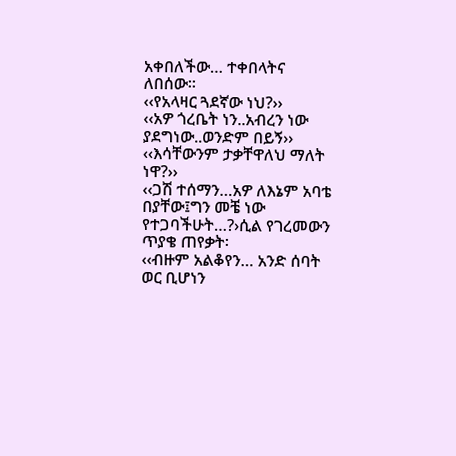አቀበለችው… ተቀበላትና ለበሰው፡፡
‹‹የአላዛር ጓደኛው ነህ?››
‹‹አዎ ጎረቤት ነን..አብረን ነው ያደግነው..ወንድም በይኝ››
‹‹እሳቸውንም ታቃቸዋለህ ማለት ነዋ?››
‹‹ጋሽ ተሰማን…አዎ ለእኔም አባቴ በያቸው፤ግን መቼ ነው የተጋባችሁት…?›ሲል የገረመውን ጥያቄ ጠየቃት፡
‹‹ብዙም አልቆየን… አንድ ሰባት ወር ቢሆነን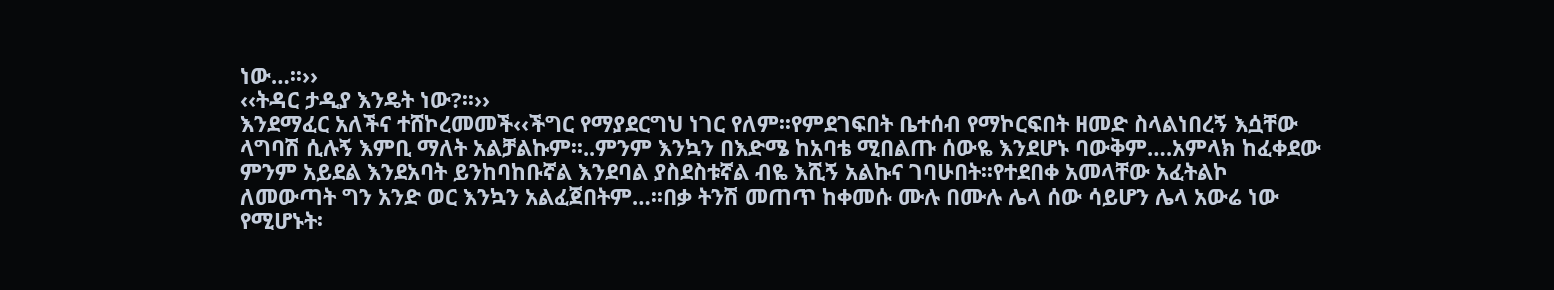ነው…፡፡››
‹‹ትዳር ታዲያ እንዴት ነው?፡፡››
እንደማፈር አለችና ተሸኮረመመች‹‹ችግር የማያደርግህ ነገር የለም፡፡የምደገፍበት ቤተሰብ የማኮርፍበት ዘመድ ስላልነበረኝ እሷቸው ላግባሽ ሲሉኝ እምቢ ማለት አልቻልኩም፡፡..ምንም እንኳን በእድሜ ከአባቴ ሚበልጡ ሰውዬ እንደሆኑ ባውቅም….አምላክ ከፈቀደው ምንም አይደል እንደአባት ይንከባከቡኛል እንደባል ያስደስቱኛል ብዬ እሺኝ አልኩና ገባሁበት፡፡የተደበቀ አመላቸው አፈትልኮ ለመውጣት ግን አንድ ወር እንኳን አልፈጀበትም…፡፡በቃ ትንሽ መጠጥ ከቀመሱ ሙሉ በሙሉ ሌላ ሰው ሳይሆን ሌላ አውሬ ነው የሚሆኑት፡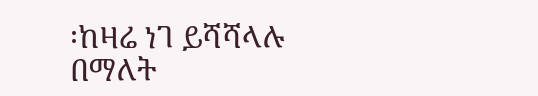፡ከዛሬ ነገ ይሻሻላሉ በማለት